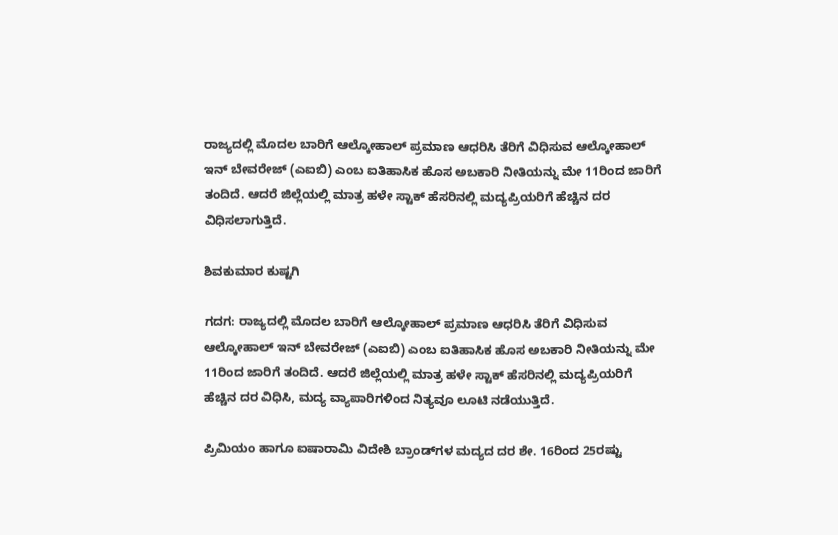ರಾಜ್ಯದಲ್ಲಿ ಮೊದಲ ಬಾರಿಗೆ ಆಲ್ಕೋಹಾಲ್‌ ಪ್ರಮಾಣ ಆಧರಿಸಿ ತೆರಿಗೆ ವಿಧಿಸುವ ಆಲ್ಕೋಹಾಲ್ ಇನ್ ಬೇವರೇಜ್ (ಎಐಬಿ) ಎಂಬ ಐತಿಹಾಸಿಕ ಹೊಸ ಅಬಕಾರಿ ನೀತಿಯನ್ನು ಮೇ 11ರಿಂದ ಜಾರಿಗೆ ತಂದಿದೆ. ಆದರೆ ಜಿಲ್ಲೆಯಲ್ಲಿ ಮಾತ್ರ ಹಳೇ ಸ್ಟಾಕ್ ಹೆಸರಿನಲ್ಲಿ ಮದ್ಯಪ್ರಿಯರಿಗೆ ಹೆಚ್ಚಿನ ದರ ವಿಧಿಸಲಾಗುತ್ತಿದೆ.

ಶಿವಕುಮಾರ ಕುಷ್ಟಗಿ

ಗದಗ: ರಾಜ್ಯದಲ್ಲಿ ಮೊದಲ ಬಾರಿಗೆ ಆಲ್ಕೋಹಾಲ್‌ ಪ್ರಮಾಣ ಆಧರಿಸಿ ತೆರಿಗೆ ವಿಧಿಸುವ ಆಲ್ಕೋಹಾಲ್ ಇನ್ ಬೇವರೇಜ್ (ಎಐಬಿ) ಎಂಬ ಐತಿಹಾಸಿಕ ಹೊಸ ಅಬಕಾರಿ ನೀತಿಯನ್ನು ಮೇ 11ರಿಂದ ಜಾರಿಗೆ ತಂದಿದೆ. ಆದರೆ ಜಿಲ್ಲೆಯಲ್ಲಿ ಮಾತ್ರ ಹಳೇ ಸ್ಟಾಕ್ ಹೆಸರಿನಲ್ಲಿ ಮದ್ಯಪ್ರಿಯರಿಗೆ ಹೆಚ್ಚಿನ ದರ ವಿಧಿಸಿ, ಮದ್ಯ ವ್ಯಾಪಾರಿಗಳಿಂದ ನಿತ್ಯವೂ ಲೂಟಿ ನಡೆಯುತ್ತಿದೆ.

ಪ್ರಿಮಿಯಂ ಹಾಗೂ ಐಷಾರಾಮಿ ವಿದೇಶಿ ಬ್ರಾಂಡ್‌ಗಳ ಮದ್ಯದ ದರ ಶೇ. 16ರಿಂದ 25ರಷ್ಟು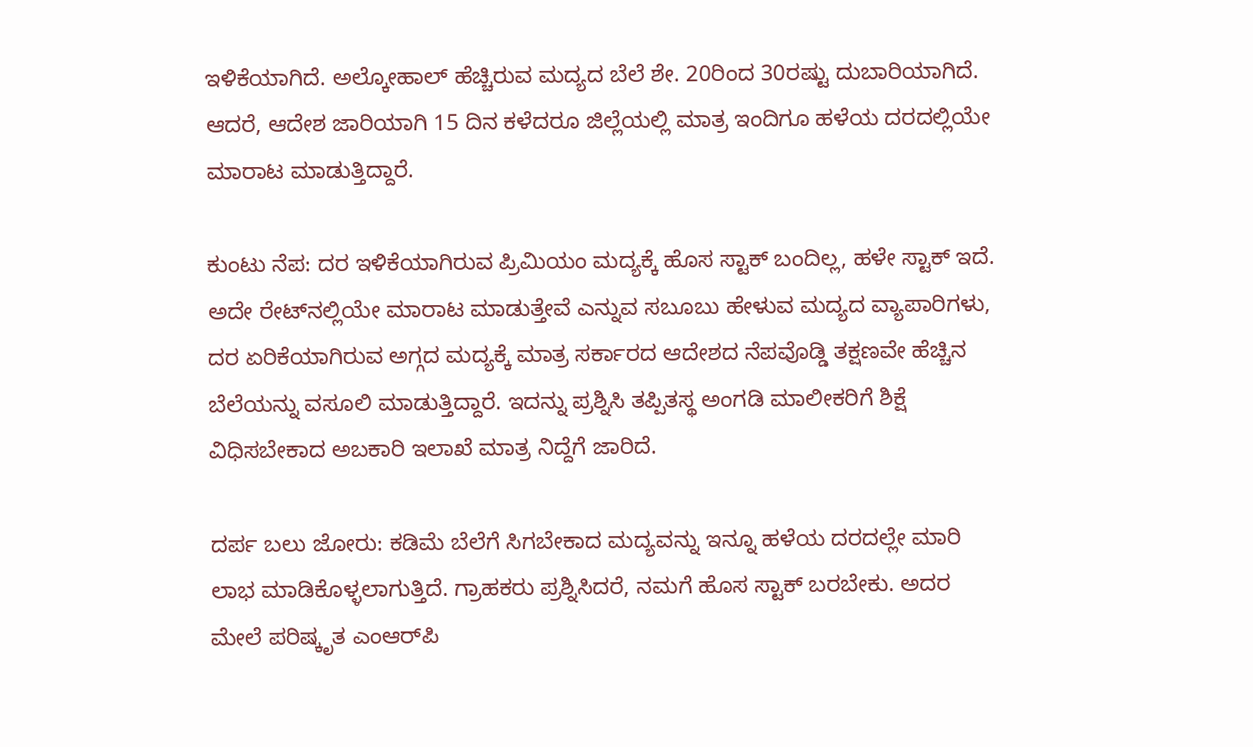ಇಳಿಕೆಯಾಗಿದೆ. ಅಲ್ಕೋಹಾಲ್ ಹೆಚ್ಚಿರುವ ಮದ್ಯದ ಬೆಲೆ ಶೇ. 20ರಿಂದ 30ರಷ್ಟು ದುಬಾರಿಯಾಗಿದೆ. ಆದರೆ, ಆದೇಶ ಜಾರಿಯಾಗಿ 15 ದಿನ ಕಳೆದರೂ ಜಿಲ್ಲೆಯಲ್ಲಿ ಮಾತ್ರ ಇಂದಿಗೂ ಹಳೆಯ ದರದಲ್ಲಿಯೇ ಮಾರಾಟ ಮಾಡುತ್ತಿದ್ದಾರೆ.

ಕುಂಟು ನೆಪ: ದರ ಇಳಿಕೆಯಾಗಿರುವ ಪ್ರಿಮಿಯಂ ಮದ್ಯಕ್ಕೆ ಹೊಸ ಸ್ಟಾಕ್ ಬಂದಿಲ್ಲ, ಹಳೇ ಸ್ಟಾಕ್ ಇದೆ. ಅದೇ ರೇಟ್‌ನಲ್ಲಿಯೇ ಮಾರಾಟ ಮಾಡುತ್ತೇವೆ ಎನ್ನುವ ಸಬೂಬು ಹೇಳುವ ಮದ್ಯದ ವ್ಯಾಪಾರಿಗಳು, ದರ ಏರಿಕೆಯಾಗಿರುವ ಅಗ್ಗದ ಮದ್ಯಕ್ಕೆ ಮಾತ್ರ ಸರ್ಕಾರದ ಆದೇಶದ ನೆಪವೊಡ್ಡಿ ತಕ್ಷಣವೇ ಹೆಚ್ಚಿನ ಬೆಲೆಯನ್ನು ವಸೂಲಿ ಮಾಡುತ್ತಿದ್ದಾರೆ. ಇದನ್ನು ಪ್ರಶ್ನಿಸಿ ತಪ್ಪಿತಸ್ಥ ಅಂಗಡಿ ಮಾಲೀಕರಿಗೆ ಶಿಕ್ಷೆ ವಿಧಿಸಬೇಕಾದ ಅಬಕಾರಿ ಇಲಾಖೆ ಮಾತ್ರ ನಿದ್ದೆಗೆ ಜಾರಿದೆ.

ದರ್ಪ ಬಲು ಜೋರು: ಕಡಿಮೆ ಬೆಲೆಗೆ ಸಿಗಬೇಕಾದ ಮದ್ಯವನ್ನು ಇನ್ನೂ ಹಳೆಯ ದರದಲ್ಲೇ ಮಾರಿ ಲಾಭ ಮಾಡಿಕೊಳ್ಳಲಾಗುತ್ತಿದೆ. ಗ್ರಾಹಕರು ಪ್ರಶ್ನಿಸಿದರೆ, ನಮಗೆ ಹೊಸ ಸ್ಟಾಕ್ ಬರಬೇಕು. ಅದರ ಮೇಲೆ ಪರಿಷ್ಕೃತ ಎಂಆರ್‌ಪಿ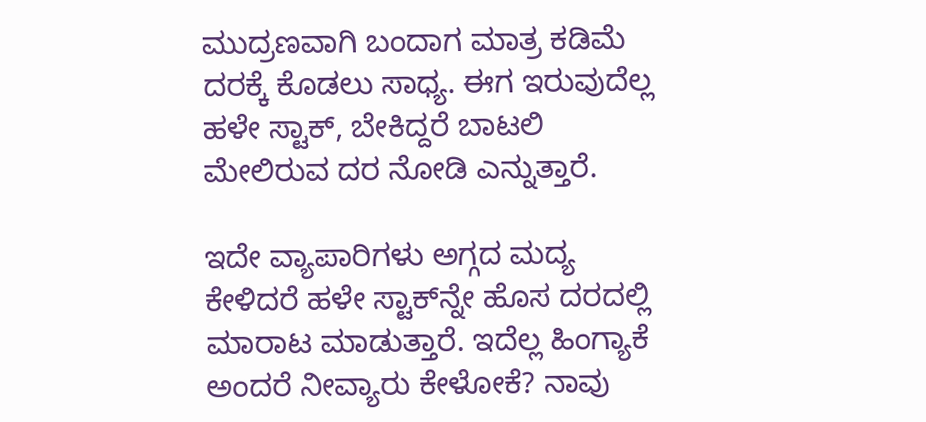ಮುದ್ರಣವಾಗಿ ಬಂದಾಗ ಮಾತ್ರ ಕಡಿಮೆ ದರಕ್ಕೆ ಕೊಡಲು ಸಾಧ್ಯ. ಈಗ ಇರುವುದೆಲ್ಲ ಹಳೇ ಸ್ಟಾಕ್, ಬೇಕಿದ್ದರೆ ಬಾಟಲಿ ಮೇಲಿರುವ ದರ ನೋಡಿ ಎನ್ನುತ್ತಾರೆ.

ಇದೇ ವ್ಯಾಪಾರಿಗಳು ಅಗ್ಗದ ಮದ್ಯ ಕೇಳಿದರೆ ಹಳೇ ಸ್ಟಾಕ್‌ನ್ನೇ ಹೊಸ ದರದಲ್ಲಿ ಮಾರಾಟ ಮಾಡುತ್ತಾರೆ. ಇದೆಲ್ಲ ಹಿಂಗ್ಯಾಕೆ ಅಂದರೆ ನೀವ್ಯಾರು ಕೇಳೋಕೆ? ನಾವು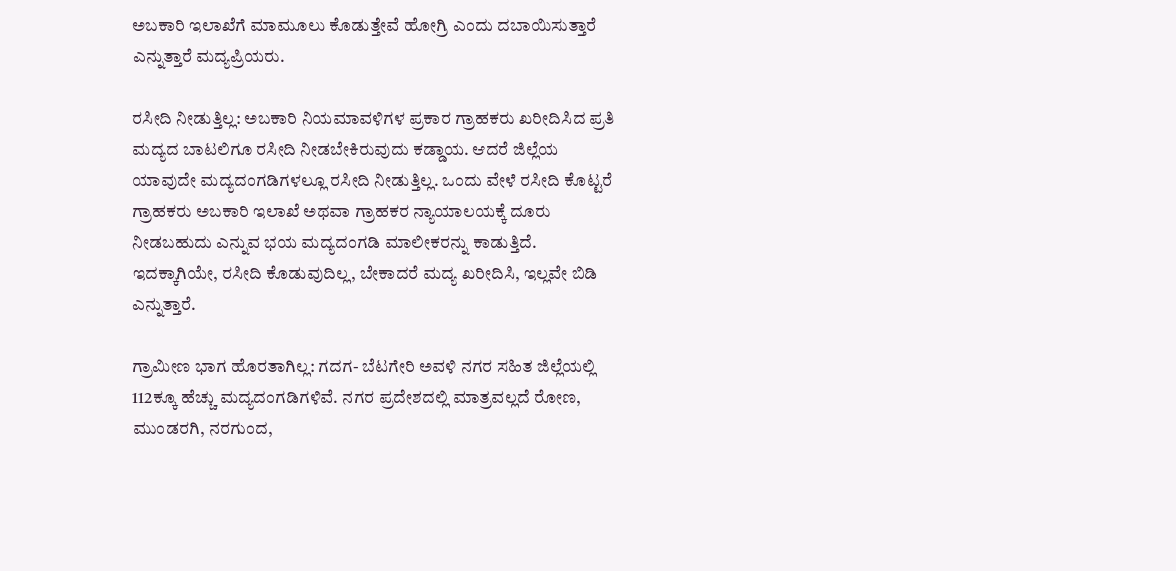ಅಬಕಾರಿ ಇಲಾಖೆಗೆ ಮಾಮೂಲು ಕೊಡುತ್ತೇವೆ ಹೋಗ್ರಿ ಎಂದು ದಬಾಯಿಸುತ್ತಾರೆ ಎನ್ನುತ್ತಾರೆ ಮದ್ಯಪ್ರಿಯರು.

ರಸೀದಿ ನೀಡುತ್ತಿಲ್ಲ: ಅಬಕಾರಿ ನಿಯಮಾವಳಿಗಳ ಪ್ರಕಾರ ಗ್ರಾಹಕರು ಖರೀದಿಸಿದ ಪ್ರತಿ ಮದ್ಯದ ಬಾಟಲಿಗೂ ರಸೀದಿ ನೀಡಬೇಕಿರುವುದು ಕಡ್ಡಾಯ. ಆದರೆ ಜಿಲ್ಲೆಯ ಯಾವುದೇ ಮದ್ಯದಂಗಡಿಗಳಲ್ಲೂ ರಸೀದಿ ನೀಡುತ್ತಿಲ್ಲ. ಒಂದು ವೇಳೆ ರಸೀದಿ ಕೊಟ್ಟರೆ ಗ್ರಾಹಕರು ಅಬಕಾರಿ ಇಲಾಖೆ ಅಥವಾ ಗ್ರಾಹಕರ ನ್ಯಾಯಾಲಯಕ್ಕೆ ದೂರು ನೀಡಬಹುದು ಎನ್ನುವ ಭಯ ಮದ್ಯದಂಗಡಿ ಮಾಲೀಕರನ್ನು ಕಾಡುತ್ತಿದೆ. ಇದಕ್ಕಾಗಿಯೇ, ರಸೀದಿ ಕೊಡುವುದಿಲ್ಲ, ಬೇಕಾದರೆ ಮದ್ಯ ಖರೀದಿಸಿ, ಇಲ್ಲವೇ ಬಿಡಿ ಎನ್ನುತ್ತಾರೆ.

ಗ್ರಾಮೀಣ ಭಾಗ ಹೊರತಾಗಿಲ್ಲ: ಗದಗ- ಬೆಟಗೇರಿ ಅವಳಿ ನಗರ ಸಹಿತ ಜಿಲ್ಲೆಯಲ್ಲಿ 112ಕ್ಕೂ ಹೆಚ್ಚು ಮದ್ಯದಂಗಡಿಗಳಿವೆ. ನಗರ ಪ್ರದೇಶದಲ್ಲಿ ಮಾತ್ರವಲ್ಲದೆ ರೋಣ, ಮುಂಡರಗಿ, ನರಗುಂದ,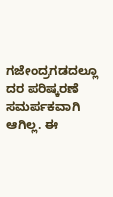ಗಜೇಂದ್ರಗಡದಲ್ಲೂ ದರ ಪರಿಷ್ಕರಣೆ ಸಮರ್ಪಕವಾಗಿ ಆಗಿಲ್ಲ. ಈ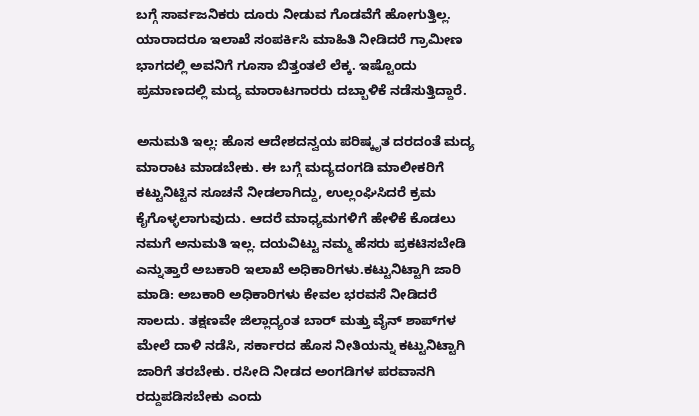ಬಗ್ಗೆ ಸಾರ್ವಜನಿಕರು ದೂರು ನೀಡುವ ಗೊಡವೆಗೆ ಹೋಗುತ್ತಿಲ್ಲ. ಯಾರಾದರೂ ಇಲಾಖೆ ಸಂಪರ್ಕಿಸಿ ಮಾಹಿತಿ ನೀಡಿದರೆ ಗ್ರಾಮೀಣ ಭಾಗದಲ್ಲಿ ಅವನಿಗೆ ಗೂಸಾ ಬಿತ್ತಂತಲೆ ಲೆಕ್ಕ. ಇಷ್ಟೊಂದು ಪ್ರಮಾಣದಲ್ಲಿ ಮದ್ಯ ಮಾರಾಟಗಾರರು ದಬ್ಬಾಳಿಕೆ ನಡೆಸುತ್ತಿದ್ದಾರೆ.

ಅನುಮತಿ ಇಲ್ಲ: ಹೊಸ ಆದೇಶದನ್ವಯ ಪರಿಷ್ಕೃತ ದರದಂತೆ ಮದ್ಯ ಮಾರಾಟ ಮಾಡಬೇಕು. ಈ ಬಗ್ಗೆ ಮದ್ಯದಂಗಡಿ ಮಾಲೀಕರಿಗೆ ಕಟ್ಟುನಿಟ್ಟಿನ ಸೂಚನೆ ನೀಡಲಾಗಿದ್ದು, ಉಲ್ಲಂಘಿಸಿದರೆ ಕ್ರಮ ಕೈಗೊಳ್ಳಲಾಗುವುದು. ಆದರೆ ಮಾಧ್ಯಮಗಳಿಗೆ ಹೇಳಿಕೆ ಕೊಡಲು ನಮಗೆ ಅನುಮತಿ ಇಲ್ಲ. ದಯವಿಟ್ಟು ನಮ್ಮ ಹೆಸರು ಪ್ರಕಟಿಸಬೇಡಿ ಎನ್ನುತ್ತಾರೆ ಅಬಕಾರಿ ಇಲಾಖೆ ಅಧಿಕಾರಿಗಳು.ಕಟ್ಟುನಿಟ್ಟಾಗಿ ಜಾರಿ ಮಾಡಿ: ಅಬಕಾರಿ ಅಧಿಕಾರಿಗಳು ಕೇವಲ ಭರವಸೆ ನೀಡಿದರೆ ಸಾಲದು. ತಕ್ಷಣವೇ ಜಿಲ್ಲಾದ್ಯಂತ ಬಾರ್ ಮತ್ತು ವೈನ್ ಶಾಪ್‌ಗಳ ಮೇಲೆ ದಾಳಿ ನಡೆಸಿ, ಸರ್ಕಾರದ ಹೊಸ ನೀತಿಯನ್ನು ಕಟ್ಟುನಿಟ್ಟಾಗಿ ಜಾರಿಗೆ ತರಬೇಕು. ರಸೀದಿ ನೀಡದ ಅಂಗಡಿಗಳ ಪರವಾನಗಿ ರದ್ದುಪಡಿಸಬೇಕು ಎಂದು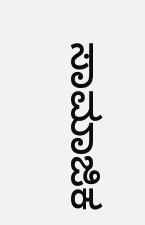ಸಾಮಾಜಿಕ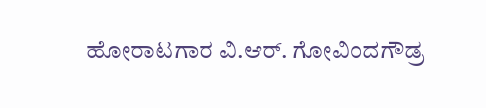ಹೋರಾಟಗಾರ ವಿ.ಆರ್. ಗೋವಿಂದಗೌಡ್ರ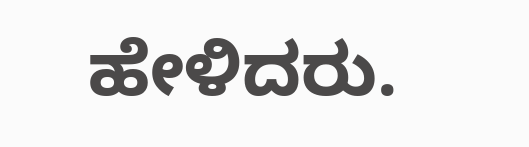ಹೇಳಿದರು.